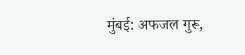मुंबई: अफजल गुरू,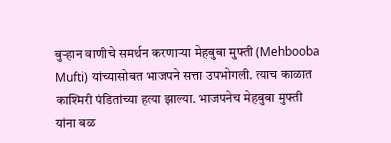बुऱ्हान वाणीचे समर्थन करणाऱ्या मेहबुबा मुफ्ती (Mehbooba Mufti) यांच्यासोबत भाजपने सत्ता उपभोगली. त्याच काळात काश्मिरी पंडितांच्या हत्या झाल्या. भाजपनेच मेहबुबा मुफ्ती यांना बळ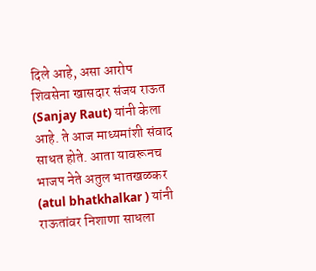दिले आहे, असा आरोप शिवसेना खासदार संजय राऊत (Sanjay Raut) यांनी केला आहे. ते आज माध्यमांशी संवाद साधत होते. आता यावरूनच भाजप नेते अतुल भातखळकर (atul bhatkhalkar ) यांनी राऊतांवर निशाणा साधला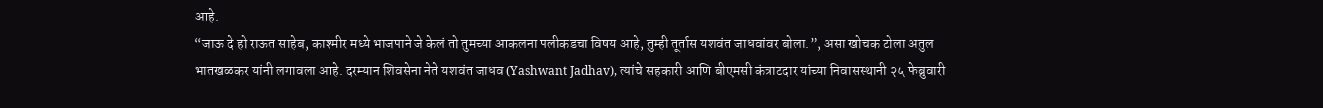आहे.
“जाऊ दे हो राऊत साहेब, काश्मीर मध्ये भाजपाने जे केलं तो तुमच्या आकलना पलीकडचा विषय आहे, तुम्ही तूर्तास यशवंत जाधवांवर बोला.”, असा खोचक टोला अतुल भातखळकर यांनी लगावला आहे. दरम्यान शिवसेना नेते यशवंत जाधव (Yashwant Jadhav), त्यांचे सहकारी आणि बीएमसी कंत्राटदार यांच्या निवासस्थानी २५ फेब्रुवारी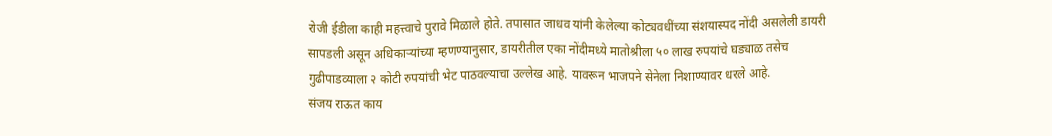रोजी ईडीला काही महत्त्वाचे पुरावे मिळाले होते. तपासात जाधव यांनी केलेल्या कोट्यवधींच्या संशयास्पद नोंदी असलेली डायरी सापडली असून अधिकाऱ्यांच्या म्हणण्यानुसार, डायरीतील एका नोंदीमध्ये मातोश्रीला ५० लाख रुपयांचे घड्याळ तसेच गुढीपाडव्याला २ कोटी रुपयांची भेट पाठवल्याचा उल्लेख आहे. यावरून भाजपने सेनेला निशाण्यावर धरले आहे.
संजय राऊत काय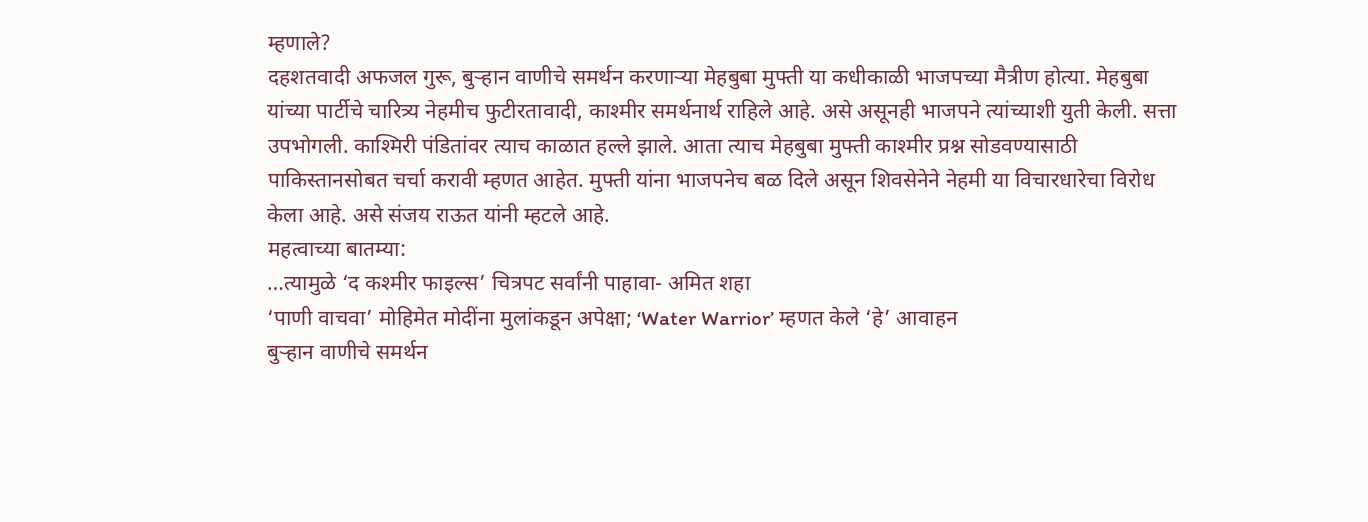म्हणाले?
दहशतवादी अफजल गुरू, बुऱ्हान वाणीचे समर्थन करणाऱ्या मेहबुबा मुफ्ती या कधीकाळी भाजपच्या मैत्रीण होत्या. मेहबुबा यांच्या पार्टीचे चारित्र्य नेहमीच फुटीरतावादी, काश्मीर समर्थनार्थ राहिले आहे. असे असूनही भाजपने त्यांच्याशी युती केली. सत्ता उपभोगली. काश्मिरी पंडितांवर त्याच काळात हल्ले झाले. आता त्याच मेहबुबा मुफ्ती काश्मीर प्रश्न सोडवण्यासाठी पाकिस्तानसोबत चर्चा करावी म्हणत आहेत. मुफ्ती यांना भाजपनेच बळ दिले असून शिवसेनेने नेहमी या विचारधारेचा विरोध केला आहे. असे संजय राऊत यांनी म्हटले आहे.
महत्वाच्या बातम्या:
…त्यामुळे ‘द कश्मीर फाइल्स’ चित्रपट सर्वांनी पाहावा- अमित शहा
‘पाणी वाचवा’ मोहिमेत मोदींना मुलांकडून अपेक्षा; ‘Water Warrior’ म्हणत केले ‘हे’ आवाहन
बुऱ्हान वाणीचे समर्थन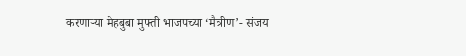करणाऱ्या मेहबुबा मुफ्ती भाजपच्या ‘मैत्रीण’- संजय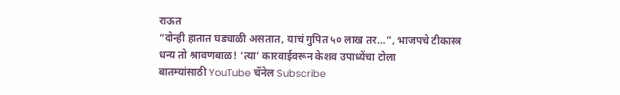राऊत
“दोन्ही हातात घड्याळी असतात, याचं गुपित ५० लाख तर…”, भाजपचे टीकास्त्र
धन्य तो श्रावणबाळ! ‘त्या’ कारवाईवरून केशव उपाध्येंचा टोला
बातम्यांसाठी YouTube चॅनेल Subscribe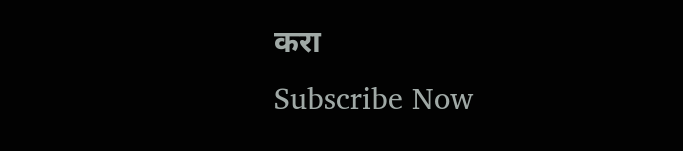करा
Subscribe Now